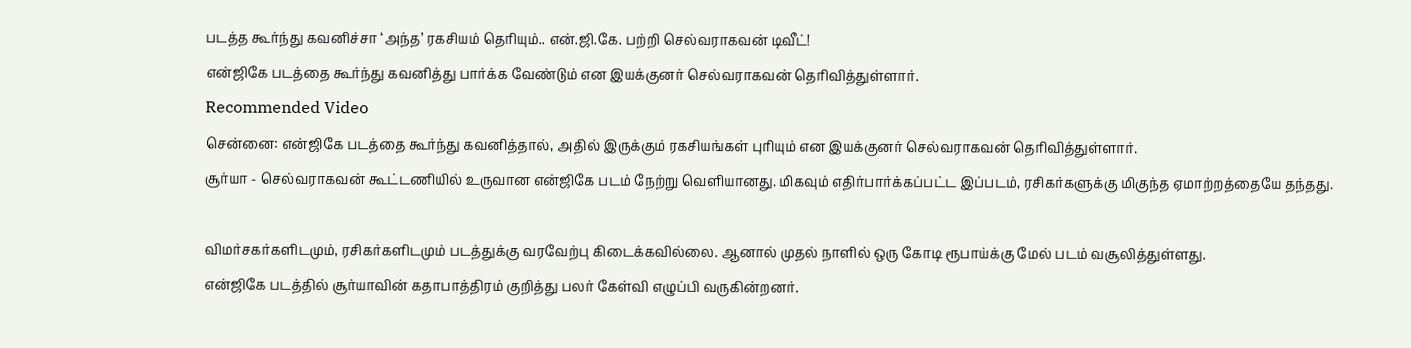படத்த கூர்ந்து கவனிச்சா ‘அந்த’ ரகசியம் தெரியும்.. என்.ஜி.கே. பற்றி செல்வராகவன் டிவீட்!
என்ஜிகே படத்தை கூர்ந்து கவனித்து பார்க்க வேண்டும் என இயக்குனர் செல்வராகவன் தெரிவித்துள்ளார்.
Recommended Video
சென்னை: என்ஜிகே படத்தை கூர்ந்து கவனித்தால், அதில் இருக்கும் ரகசியங்கள் புரியும் என இயக்குனர் செல்வராகவன் தெரிவித்துள்ளார்.
சூர்யா - செல்வராகவன் கூட்டணியில் உருவான என்ஜிகே படம் நேற்று வெளியானது. மிகவும் எதிர்பார்க்கப்பட்ட இப்படம், ரசிகர்களுக்கு மிகுந்த ஏமாற்றத்தையே தந்தது.

விமர்சகர்களிடமும், ரசிகர்களிடமும் படத்துக்கு வரவேற்பு கிடைக்கவில்லை. ஆனால் முதல் நாளில் ஒரு கோடி ரூபாய்க்கு மேல் படம் வசூலித்துள்ளது.
என்ஜிகே படத்தில் சூர்யாவின் கதாபாத்திரம் குறித்து பலர் கேள்வி எழுப்பி வருகின்றனர்.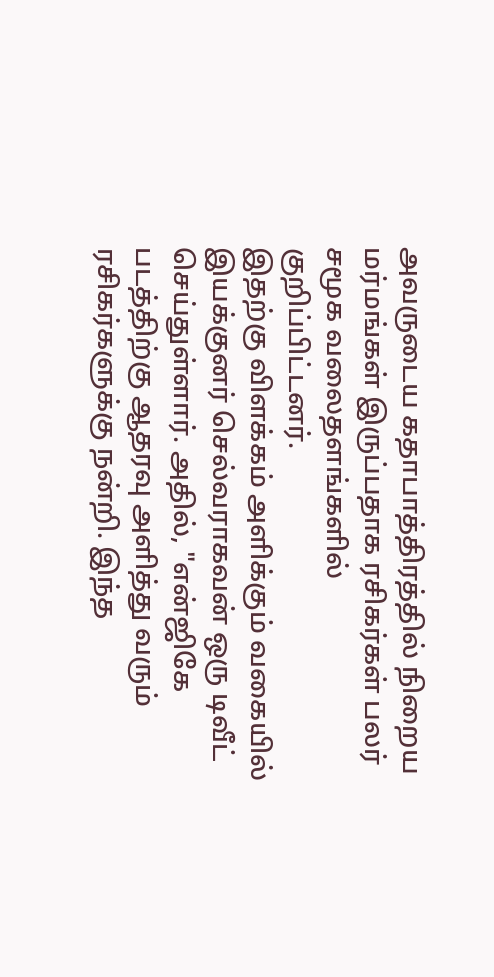அவருடைய கதாபாத்திரத்தில் நிறைய மர்மங்கள் இருப்பதாக ரசிகர்கள் பலர் சமூக வலைதளங்களில் குறிப்பிட்டனர்.
இதற்கு விளக்கம் அளிக்கும் வகையில் இயக்குனர் செல்வராகவன் ஒரு டிவீட் செய்துள்ளார். அதில், "என்ஜிகே படத்திற்கு ஆதரவு அளித்து வரும் ரசிகர்களுக்கு நன்றி. இந்த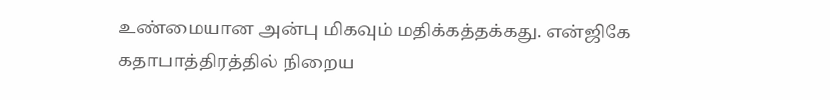உண்மையான அன்பு மிகவும் மதிக்கத்தக்கது. என்ஜிகே கதாபாத்திரத்தில் நிறைய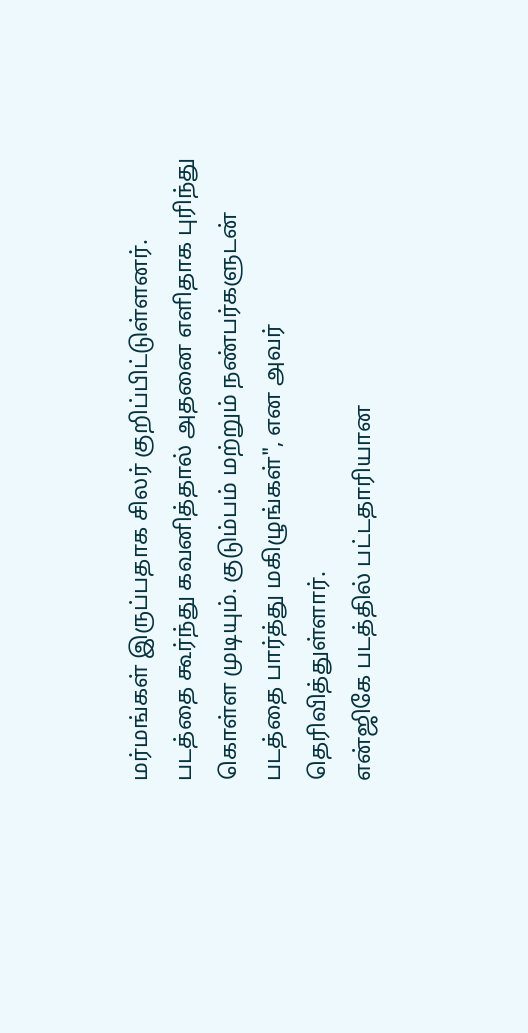மர்மங்கள் இருப்பதாக சிலர் குறிப்பிட்டுள்ளனர். படத்தை கூர்ந்து கவனித்தால் அதனை எளிதாக புரிந்து கொள்ள முடியும். குடும்பம் மற்றும் நண்பர்களுடன் படத்தை பார்த்து மகிழுங்கள்", என அவர் தெரிவித்துள்ளார்.
என்ஜிகே படத்தில் பட்டதாரியான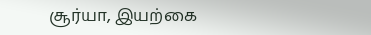சூர்யா, இயற்கை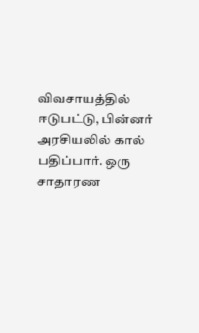விவசாயத்தில் ஈடுபட்டு, பின்னர் அரசியலில் கால் பதிப்பார். ஒரு சாதாரண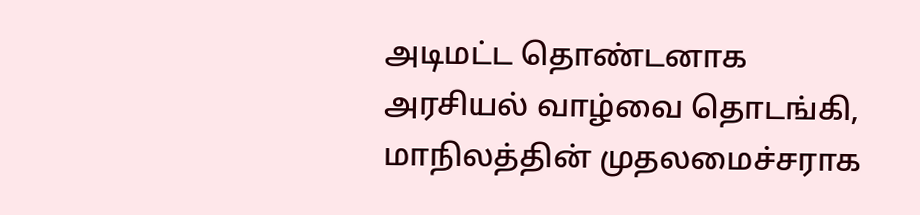அடிமட்ட தொண்டனாக அரசியல் வாழ்வை தொடங்கி, மாநிலத்தின் முதலமைச்சராக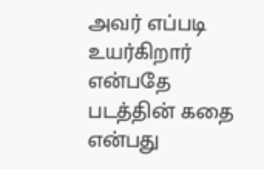அவர் எப்படி உயர்கிறார் என்பதே படத்தின் கதை என்பது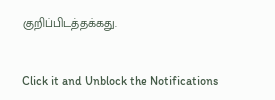குறிப்பிடத்தக்கது.


Click it and Unblock the Notifications